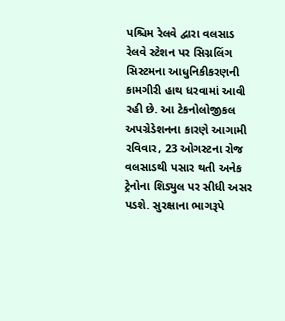પશ્ચિમ રેલવે દ્વારા વલસાડ રેલવે સ્ટેશન પર સિગ્નલિંગ સિસ્ટમના આધુનિકીકરણની કામગીરી હાથ ધરવામાં આવી રહી છે. આ ટેકનોલોજીકલ અપગ્રેડેશનના કારણે આગામી રવિવાર, 23 ઓગસ્ટના રોજ વલસાડથી પસાર થતી અનેક ટ્રેનોના શિડ્યુલ પર સીધી અસર પડશે. સુરક્ષાના ભાગરૂપે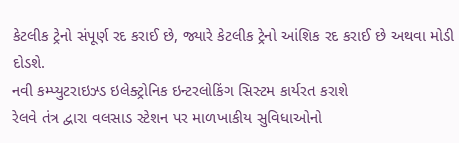કેટલીક ટ્રેનો સંપૂર્ણ રદ કરાઈ છે, જ્યારે કેટલીક ટ્રેનો આંશિક રદ કરાઈ છે અથવા મોડી દોડશે.
નવી કમ્પ્યુટરાઇઝ્ડ ઇલેક્ટ્રોનિક ઇન્ટરલોકિંગ સિસ્ટમ કાર્યરત કરાશે
રેલવે તંત્ર દ્વારા વલસાડ સ્ટેશન પર માળખાકીય સુવિધાઓનો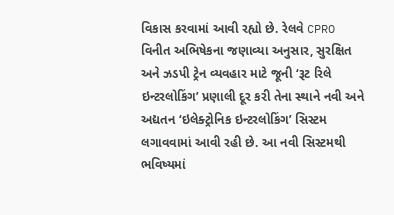વિકાસ કરવામાં આવી રહ્યો છે. રેલવે CPRO વિનીત અભિષેકના જણાવ્યા અનુસાર, સુરક્ષિત અને ઝડપી ટ્રેન વ્યવહાર માટે જૂની ‘રૂટ રિલે ઇન્ટરલોકિંગ’ પ્રણાલી દૂર કરી તેના સ્થાને નવી અને અદ્યતન ‘ઇલેક્ટ્રોનિક ઇન્ટરલોકિંગ’ સિસ્ટમ લગાવવામાં આવી રહી છે. આ નવી સિસ્ટમથી ભવિષ્યમાં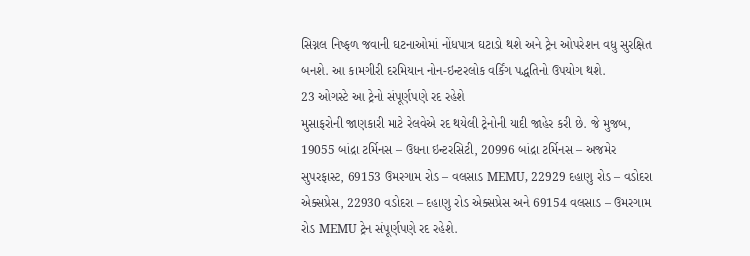સિગ્નલ નિષ્ફળ જવાની ઘટનાઓમાં નોંધપાત્ર ઘટાડો થશે અને ટ્રેન ઓપરેશન વધુ સુરક્ષિત બનશે. આ કામગીરી દરમિયાન નોન-ઇન્ટરલોક વર્કિંગ પદ્ધતિનો ઉપયોગ થશે.
23 ઓગસ્ટે આ ટ્રેનો સંપૂર્ણપણે રદ રહેશે
મુસાફરોની જાણકારી માટે રેલવેએ રદ થયેલી ટ્રેનોની યાદી જાહેર કરી છે. જે મુજબ, 19055 બાંદ્રા ટર્મિનસ – ઉધના ઇન્ટરસિટી, 20996 બાંદ્રા ટર્મિનસ – અજમેર સુપરફાસ્ટ, 69153 ઉમરગામ રોડ – વલસાડ MEMU, 22929 દહાણુ રોડ – વડોદરા એક્સપ્રેસ, 22930 વડોદરા – દહાણુ રોડ એક્સપ્રેસ અને 69154 વલસાડ – ઉમરગામ રોડ MEMU ટ્રેન સંપૂર્ણપણે રદ રહેશે.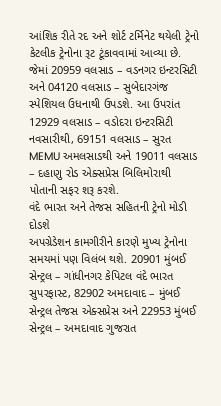આંશિક રીતે રદ અને શોર્ટ ટર્મિનેટ થયેલી ટ્રેનો
કેટલીક ટ્રેનોના રૂટ ટૂંકાવવામાં આવ્યા છે. જેમાં 20959 વલસાડ – વડનગર ઇન્ટરસિટી અને 04120 વલસાડ – સુબેદારગંજ સ્પેશિયલ ઉધનાથી ઉપડશે. આ ઉપરાંત 12929 વલસાડ – વડોદરા ઇન્ટરસિટી નવસારીથી, 69151 વલસાડ – સુરત MEMU અમલસાડથી અને 19011 વલસાડ – દહાણુ રોડ એક્સપ્રેસ બિલિમોરાથી પોતાની સફર શરૂ કરશે.
વંદે ભારત અને તેજસ સહિતની ટ્રેનો મોડી દોડશે
અપગ્રેડેશન કામગીરીને કારણે મુખ્ય ટ્રેનોના સમયમાં પણ વિલંબ થશે. 20901 મુંબઈ સેન્ટ્રલ – ગાંધીનગર કેપિટલ વંદે ભારત સુપરફાસ્ટ, 82902 અમદાવાદ – મુંબઈ સેન્ટ્રલ તેજસ એક્સપ્રેસ અને 22953 મુંબઈ સેન્ટ્રલ – અમદાવાદ ગુજરાત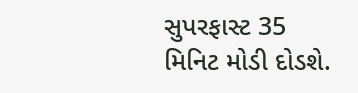સુપરફાસ્ટ 35 મિનિટ મોડી દોડશે.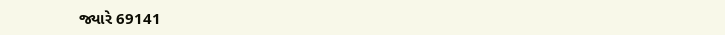જ્યારે 69141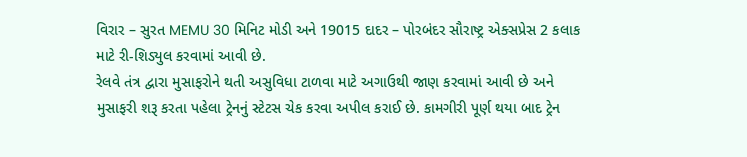વિરાર – સુરત MEMU 30 મિનિટ મોડી અને 19015 દાદર – પોરબંદર સૌરાષ્ટ્ર એક્સપ્રેસ 2 કલાક માટે રી-શિડ્યુલ કરવામાં આવી છે.
રેલવે તંત્ર દ્વારા મુસાફરોને થતી અસુવિધા ટાળવા માટે અગાઉથી જાણ કરવામાં આવી છે અને મુસાફરી શરૂ કરતા પહેલા ટ્રેનનું સ્ટેટસ ચેક કરવા અપીલ કરાઈ છે. કામગીરી પૂર્ણ થયા બાદ ટ્રેન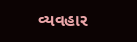વ્યવહાર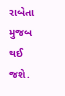રાબેતા મુજબ થઈ જશે.